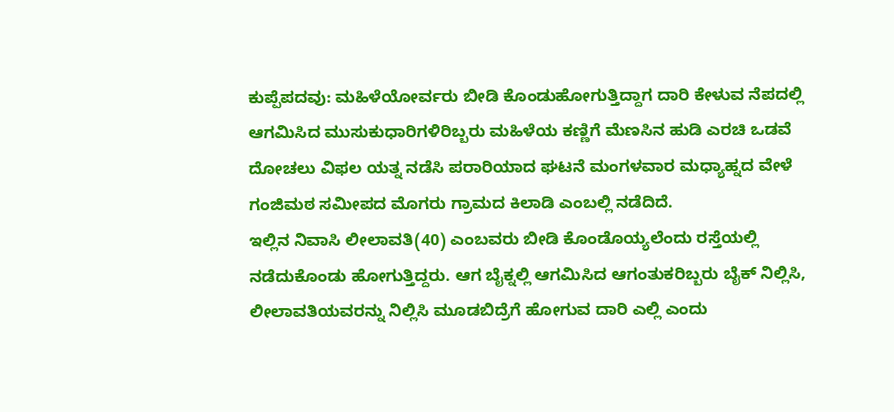ಕುಪ್ಪೆಪದವು: ಮಹಿಳೆಯೋರ್ವರು ಬೀಡಿ ಕೊಂಡುಹೋಗುತ್ತಿದ್ದಾಗ ದಾರಿ ಕೇಳುವ ನೆಪದಲ್ಲಿ ಆಗಮಿಸಿದ ಮುಸುಕುಧಾರಿಗಳಿರಿಬ್ಬರು ಮಹಿಳೆಯ ಕಣ್ಣಿಗೆ ಮೆಣಸಿನ ಹುಡಿ ಎರಚಿ ಒಡವೆ ದೋಚಲು ವಿಫಲ ಯತ್ನ ನಡೆಸಿ ಪರಾರಿಯಾದ ಘಟನೆ ಮಂಗಳವಾರ ಮಧ್ಯಾಹ್ನದ ವೇಳೆ ಗಂಜಿಮಠ ಸಮೀಪದ ಮೊಗರು ಗ್ರಾಮದ ಕಿಲಾಡಿ ಎಂಬಲ್ಲಿ ನಡೆದಿದೆ.
ಇಲ್ಲಿನ ನಿವಾಸಿ ಲೀಲಾವತಿ(40) ಎಂಬವರು ಬೀಡಿ ಕೊಂಡೊಯ್ಯಲೆಂದು ರಸ್ತೆಯಲ್ಲಿ ನಡೆದುಕೊಂಡು ಹೋಗುತ್ತಿದ್ದರು. ಆಗ ಬೈಕ್ನಲ್ಲಿ ಆಗಮಿಸಿದ ಆಗಂತುಕರಿಬ್ಬರು ಬೈಕ್ ನಿಲ್ಲಿಸಿ, ಲೀಲಾವತಿಯವರನ್ನು ನಿಲ್ಲಿಸಿ ಮೂಡಬಿದ್ರೆಗೆ ಹೋಗುವ ದಾರಿ ಎಲ್ಲಿ ಎಂದು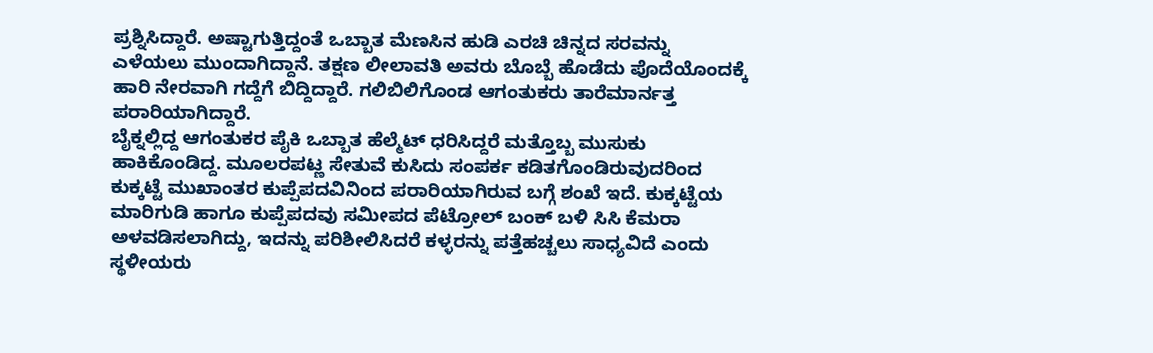ಪ್ರಶ್ನಿಸಿದ್ದಾರೆ. ಅಷ್ಟಾಗುತ್ತಿದ್ದಂತೆ ಒಬ್ಬಾತ ಮೆಣಸಿನ ಹುಡಿ ಎರಚಿ ಚಿನ್ನದ ಸರವನ್ನು ಎಳೆಯಲು ಮುಂದಾಗಿದ್ದಾನೆ. ತಕ್ಷಣ ಲೀಲಾವತಿ ಅವರು ಬೊಬ್ಬೆ ಹೊಡೆದು ಪೊದೆಯೊಂದಕ್ಕೆ ಹಾರಿ ನೇರವಾಗಿ ಗದ್ದೆಗೆ ಬಿದ್ದಿದ್ದಾರೆ. ಗಲಿಬಿಲಿಗೊಂಡ ಆಗಂತುಕರು ತಾರೆಮಾರ್ನತ್ತ ಪರಾರಿಯಾಗಿದ್ದಾರೆ.
ಬೈಕ್ನಲ್ಲಿದ್ದ ಆಗಂತುಕರ ಪೈಕಿ ಒಬ್ಬಾತ ಹೆಲ್ಮೆಟ್ ಧರಿಸಿದ್ದರೆ ಮತ್ತೊಬ್ಬ ಮುಸುಕು ಹಾಕಿಕೊಂಡಿದ್ದ. ಮೂಲರಪಟ್ಣ ಸೇತುವೆ ಕುಸಿದು ಸಂಪರ್ಕ ಕಡಿತಗೊಂಡಿರುವುದರಿಂದ ಕುಕ್ಕಟ್ಟೆ ಮುಖಾಂತರ ಕುಪ್ಪೆಪದವಿನಿಂದ ಪರಾರಿಯಾಗಿರುವ ಬಗ್ಗೆ ಶಂಖೆ ಇದೆ. ಕುಕ್ಕಟ್ಟೆಯ ಮಾರಿಗುಡಿ ಹಾಗೂ ಕುಪ್ಪೆಪದವು ಸಮೀಪದ ಪೆಟ್ರೋಲ್ ಬಂಕ್ ಬಳಿ ಸಿಸಿ ಕೆಮರಾ ಅಳವಡಿಸಲಾಗಿದ್ದು, ಇದನ್ನು ಪರಿಶೀಲಿಸಿದರೆ ಕಳ್ಳರನ್ನು ಪತ್ತೆಹಚ್ಚಲು ಸಾಧ್ಯವಿದೆ ಎಂದು ಸ್ಥಳೀಯರು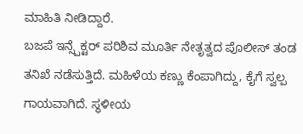ಮಾಹಿತಿ ನೀಡಿದ್ದಾರೆ.
ಬಜಪೆ ಇನ್ಸ್ಪೆಕ್ಟರ್ ಪರಿಶಿವ ಮೂರ್ತಿ ನೇತೃತ್ವದ ಪೊಲೀಸ್ ತಂಡ ತನಿಖೆ ನಡೆಸುತ್ತಿದೆ. ಮಹಿಳೆಯ ಕಣ್ಣು ಕೆಂಪಾಗಿದ್ದು, ಕೈಗೆ ಸ್ವಲ್ಪ ಗಾಯವಾಗಿದೆ. ಸ್ಥಳೀಯ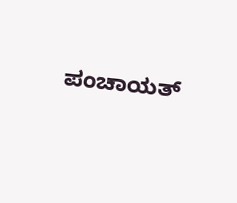ಪಂಚಾಯತ್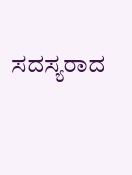ಸದಸ್ಯರಾದ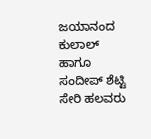ಜಯಾನಂದ ಕುಲಾಲ್ ಹಾಗೂ ಸಂದೀಪ್ ಶೆಟ್ಟಿ ಸೇರಿ ಹಲವರು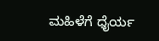ಮಹಿಳೆಗೆ ಧೈರ್ಯ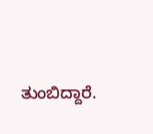ತುಂಬಿದ್ದಾರೆ.